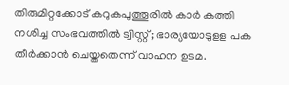തിരുമിറ്റക്കോട് കറുകപുത്തൂരിൽ കാർ കത്തി നശിച്ച സംഭവത്തിൽ ട്വിസ്റ്റ്; ഭാര്യയോടുളള പക തീർക്കാൻ ചെയ്തതെന്ന് വാഹന ഉടമ.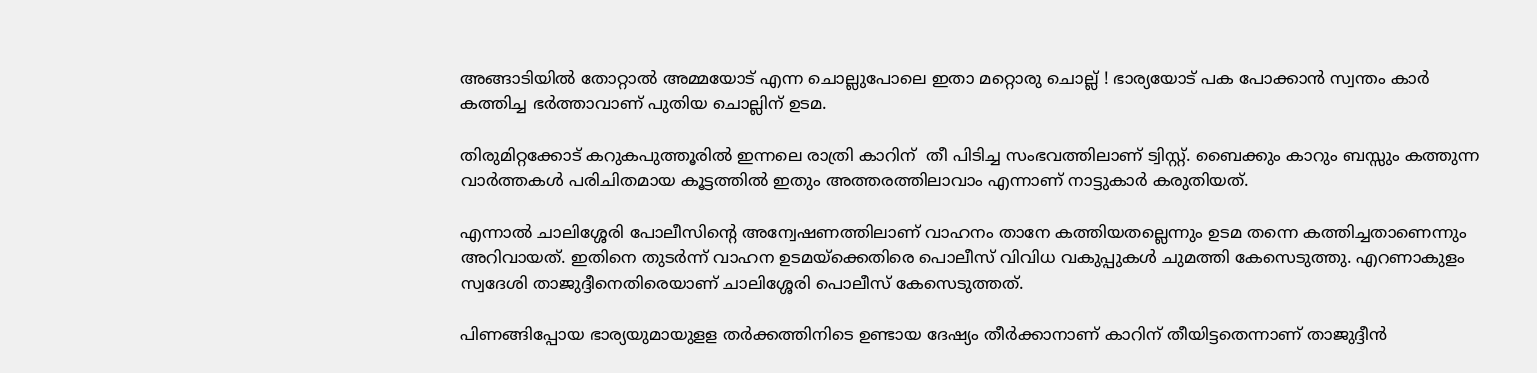അങ്ങാടിയിൽ തോറ്റാൽ അമ്മയോട് എന്ന ചൊല്ലുപോലെ ഇതാ മറ്റൊരു ചൊല്ല് ! ഭാര്യയോട് പക പോക്കാൻ സ്വന്തം കാർ കത്തിച്ച ഭർത്താവാണ് പുതിയ ചൊല്ലിന് ഉടമ.

തിരുമിറ്റക്കോട് കറുകപുത്തൂരിൽ ഇന്നലെ രാത്രി കാറിന്  തീ പിടിച്ച സംഭവത്തിലാണ് ട്വിസ്റ്റ്. ബൈക്കും കാറും ബസ്സും കത്തുന്ന വാർത്തകൾ പരിചിതമായ കൂട്ടത്തിൽ ഇതും അത്തരത്തിലാവാം എന്നാണ് നാട്ടുകാർ കരുതിയത്.

എന്നാൽ ചാലിശ്ശേരി പോലീസിൻ്റെ അന്വേഷണത്തിലാണ് വാഹനം താനേ കത്തിയതല്ലെന്നും ഉടമ തന്നെ കത്തിച്ചതാണെന്നും അറിവായത്. ഇതിനെ തുടർന്ന് വാഹന ഉടമയ്‌ക്കെതിരെ പൊലീസ് വിവിധ വകുപ്പുകൾ ചുമത്തി കേസെടുത്തു. എറണാകുളം സ്വദേശി താജുദ്ദീനെതിരെയാണ് ചാലിശ്ശേരി പൊലീസ് കേസെടുത്തത്.

പിണങ്ങിപ്പോയ ഭാര്യയുമായുളള തര്‍ക്കത്തിനിടെ ഉണ്ടായ ദേഷ്യം തീര്‍ക്കാനാണ് കാറിന് തീയിട്ടതെന്നാണ് താജുദ്ദീന്‍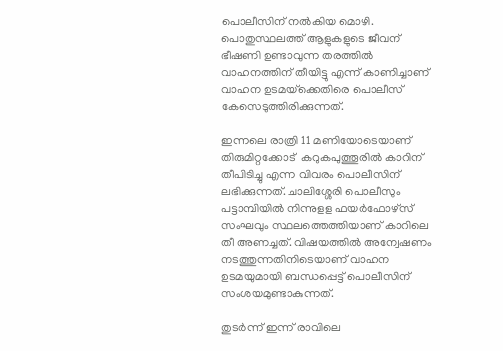പൊലീസിന് നല്‍കിയ മൊഴി.  പൊതുസ്ഥലത്ത് ആളുകളുടെ ജീവന് ഭീഷണി ഉണ്ടാവുന്ന തരത്തില്‍ വാഹനത്തിന് തീയിട്ടു എന്ന് കാണിച്ചാണ് വാഹന ഉടമയ്‌ക്കെതിരെ പൊലീസ് കേസെടുത്തിരിക്കുന്നത്.

ഇന്നലെ രാത്രി 11 മണിയോടെയാണ് തിരുമിറ്റക്കോട്  കറുകപുത്തൂരില്‍ കാറിന് തീപിടിച്ചു എന്ന വിവരം പൊലീസിന് ലഭിക്കുന്നത്. ചാലിശ്ശേരി പൊലീസും പട്ടാമ്പിയില്‍ നിന്നുളള ഫയര്‍ഫോഴ്‌സ് സംഘവും സ്ഥലത്തെത്തിയാണ് കാറിലെ തീ അണച്ചത്. വിഷയത്തില്‍ അന്വേഷണം നടത്തുന്നതിനിടെയാണ് വാഹന ഉടമയുമായി ബന്ധപ്പെട്ട് പൊലീസിന് സംശയമുണ്ടാകുന്നത്.

തുടര്‍ന്ന് ഇന്ന് രാവിലെ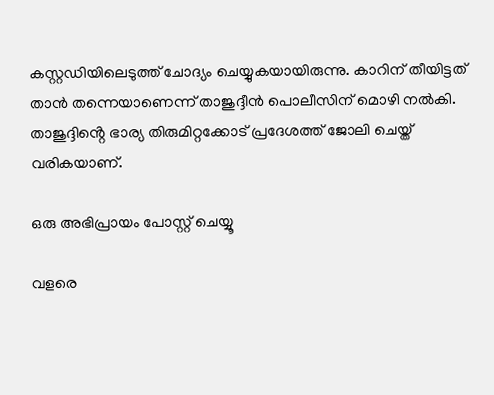കസ്റ്റഡിയിലെടുത്ത് ചോദ്യം ചെയ്യുകയായിരുന്നു. കാറിന് തീയിട്ടത് താന്‍ തന്നെയാണെന്ന് താജുദ്ദീന്‍ പൊലീസിന് മൊഴി നല്‍കി. താജുദ്ദിൻ്റെ ഭാര്യ തിരുമിറ്റക്കോട് പ്രദേശത്ത് ജോലി ചെയ്ത് വരികയാണ്.

ഒരു അഭിപ്രായം പോസ്റ്റ് ചെയ്യൂ

വളരെ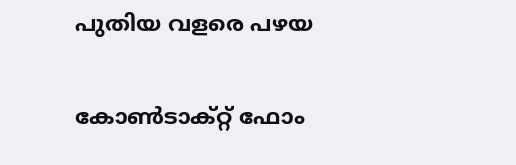പുതിയ വളരെ പഴയ

കോൺടാക്റ്റ് ഫോം